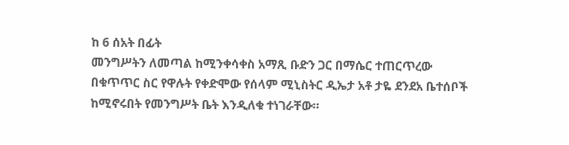ከ 6 ሰአት በፊት
መንግሥትን ለመጣል ከሚንቀሳቀስ አማጺ ቡድን ጋር በማሴር ተጠርጥረው በቁጥጥር ስር የዋሉት የቀድሞው የሰላም ሚኒስትር ዲኤታ አቶ ታዬ ደንደአ ቤተሰቦች ከሚኖሩበት የመንግሥት ቤት እንዲለቁ ተነገራቸው።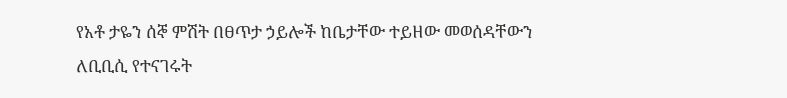የአቶ ታዬን ሰኞ ምሽት በፀጥታ ኃይሎች ከቤታቸው ተይዘው መወሰዳቸውን ለቢቢሲ የተናገሩት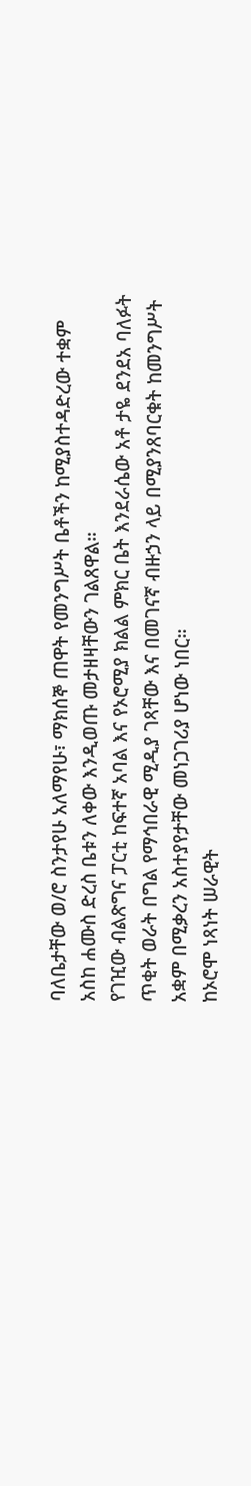ባለቤታቸው ወ/ሮ ስንታየሁ አለማየሁ፣ ማክሰኞ ጠዋት የመንግሥት ቤቶችን ከሚያስተዳድረው ተቋም አስከ ሐሙስ ድረስ ቤቱን ለቀው እንዲወጡ መታዘዛቸውን ገልጸዋል።
የገዢው ብልጽግና ፓርቲ ከፍተኛ አባል እና የኦሮሚያ ክልል ምክር ቤት እንደራሴው አቶ ታዬ ደንደአ ባለፉት ጥቂት ወራት በግል የማኅበራዊ ሚዲያ ገጻቸው እና በመገናኛ ብዙኃን ላይ በሚያንጸባርቁት ከመንግሥት አቋም በሚቃረን አስተያየታቸው መነጋገሪያ ሆነው ነበር።
ከኦሮሞ ነጻነት ሠራዊት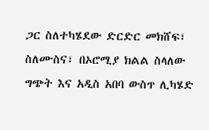ጋር ስለተካሄደው ድርድር መክሸፍ፣ ስለሙስና፣ በኦሮሚያ ክልል ስላለው ግጭት እና አዲስ አበባ ውስጥ ሊካሄድ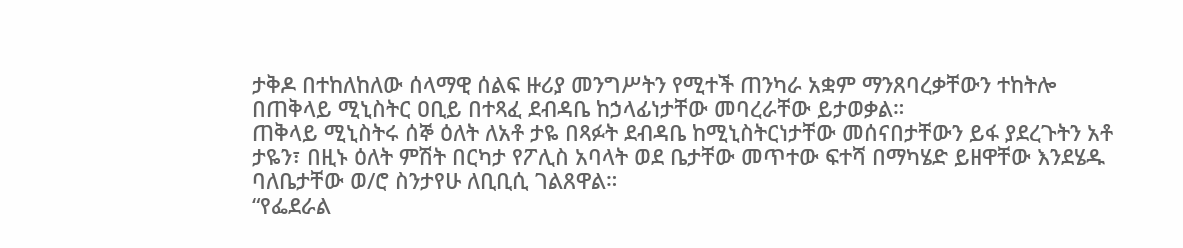ታቅዶ በተከለከለው ሰላማዊ ሰልፍ ዙሪያ መንግሥትን የሚተች ጠንካራ አቋም ማንጸባረቃቸውን ተከትሎ በጠቅላይ ሚኒስትር ዐቢይ በተጻፈ ደብዳቤ ከኃላፊነታቸው መባረራቸው ይታወቃል።
ጠቅላይ ሚኒስትሩ ሰኞ ዕለት ለአቶ ታዬ በጻፉት ደብዳቤ ከሚኒስትርነታቸው መሰናበታቸውን ይፋ ያደረጉትን አቶ ታዬን፣ በዚኑ ዕለት ምሽት በርካታ የፖሊስ አባላት ወደ ቤታቸው መጥተው ፍተሻ በማካሄድ ይዘዋቸው እንደሄዱ ባለቤታቸው ወ/ሮ ስንታየሁ ለቢቢሲ ገልጸዋል።
“የፌደራል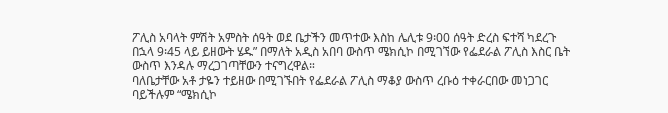ፖሊስ አባላት ምሽት አምስት ሰዓት ወደ ቤታችን መጥተው እስከ ሌሊቱ 9፡00 ሰዓት ድረስ ፍተሻ ካደረጉ በኋላ 9፡45 ላይ ይዘውት ሄዱ” በማለት አዲስ አበባ ውስጥ ሜክሲኮ በሚገኘው የፌደራል ፖሊስ እስር ቤት ውስጥ እንዳሉ ማረጋገጣቸውን ተናግረዋል።
ባለቤታቸው አቶ ታዬን ተይዘው በሚገኙበት የፌደራል ፖሊስ ማቆያ ውስጥ ረቡዕ ተቀራርበው መነጋገር ባይችሉም “ሜክሲኮ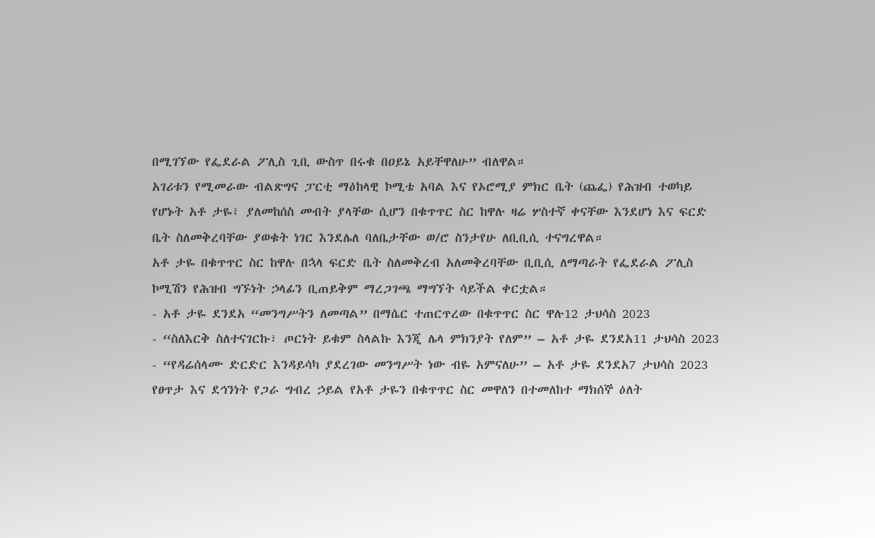በሚገኘው የፌደራል ፖሊስ ጊቢ ውስጥ በሩቁ በዐይኔ አይቸዋለሁ” ብለዋል።
አገሪቱን የሚመራው ብልጽግና ፓርቲ ማዕከላዊ ኮሚቴ አባል እና የኦሮሚያ ምክር ቤት (ጨፌ) የሕዝብ ተወካይ የሆኑት አቶ ታዬ፣ ያለመከሰስ መብት ያላቸው ሲሆን በቁጥጥር ስር ከዋሉ ዛሬ ሦስተኛ ቀናቸው እንደሆነ እና ፍርድ ቤት ስለመቅረባቸው ያወቁት ነገር እንደሌለ ባለቤታቸው ወ/ሮ ስንታየሁ ለቢቢሲ ተናግረዋል።
አቶ ታዬ በቁጥጥር ስር ከዋሉ በኋላ ፍርድ ቤት ስለመቅረብ አለመቅረባቸው ቢቢሲ ለማጣራት የፌደራል ፖሊስ ኮሚሽን የሕዝብ ግኙነት ኃላፊን ቢጠይቅም ማረጋገጫ ማግኘት ሳይችል ቀርቷል።
- አቶ ታዬ ደንደአ “መንግሥትን ለመጣል” በማሴር ተጠርጥረው በቁጥጥር ስር ዋሉ12 ታህሳስ 2023
- “ስለእርቅ ስለተናገርኩ፣ ጦርነት ይቁም ስላልኩ እንጂ ሌላ ምክንያት የለም” – አቶ ታዬ ደንደአ11 ታህሳስ 2023
- “የዳሬሰላሙ ድርድር እንዳይሳካ ያደረገው መንግሥት ነው ብዬ አምናለሁ” – አቶ ታዬ ደንደአ7 ታህሳስ 2023
የፀጥታ እና ደኅንነት የጋራ ግብረ ኃይል የአቶ ታዬን በቁጥጥር ስር መዋለን በተመለከተ ማክሰኞ ዕለት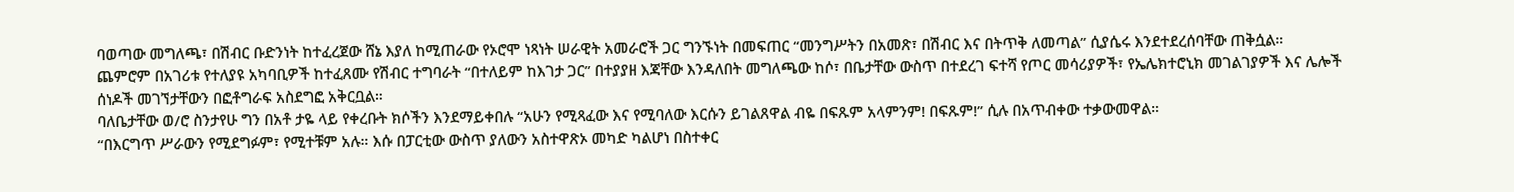ባወጣው መግለጫ፣ በሽብር ቡድንነት ከተፈረጀው ሸኔ እያለ ከሚጠራው የኦሮሞ ነጻነት ሠራዊት አመራሮች ጋር ግንኙነት በመፍጠር “መንግሥትን በአመጽ፣ በሽብር እና በትጥቅ ለመጣል” ሲያሴሩ እንደተደረሰባቸው ጠቅሷል።
ጨምሮም በአገሪቱ የተለያዩ አካባቢዎች ከተፈጸሙ የሽብር ተግባራት “በተለይም ከእገታ ጋር” በተያያዘ እጃቸው እንዳለበት መግለጫው ከሶ፣ በቤታቸው ውስጥ በተደረገ ፍተሻ የጦር መሳሪያዎች፣ የኤሌክተሮኒክ መገልገያዎች እና ሌሎች ሰነዶች መገኘታቸውን በፎቶግራፍ አስደግፎ አቅርቧል።
ባለቤታቸው ወ/ሮ ስንታየሁ ግን በአቶ ታዬ ላይ የቀረቡት ክሶችን እንደማይቀበሉ “አሁን የሚጻፈው እና የሚባለው እርሱን ይገልጸዋል ብዬ በፍጹም አላምንም! በፍጹም!” ሲሉ በአጥብቀው ተቃውመዋል።
“በእርግጥ ሥራውን የሚደግፉም፣ የሚተቹም አሉ። እሱ በፓርቲው ውስጥ ያለውን አስተዋጽኦ መካድ ካልሆነ በስተቀር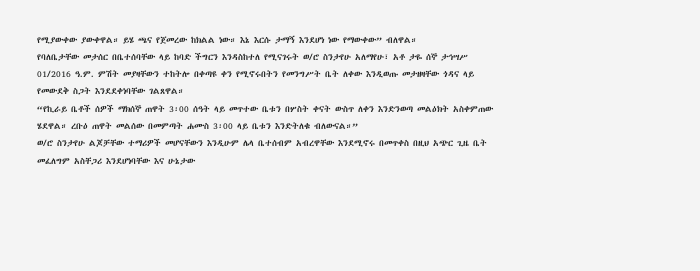የሚያውቀው ያውቀዋል። ይሄ ጫና የጀመረው ከክልል ነው። እኔ እርሱ ታማኝ እንደሆነ ነው የማውቀው” ብለዋል።
የባለቤታቸው መታሰር በቤተሰባቸው ላይ ከባድ ችግርን እንዳስከተለ የሚናገሩት ወ/ሮ ስንታየሁ አለማየሁ፣ አቶ ታዬ ሰኞ ታኅሣሥ 01/2016 ዓ.ም. ምሽት መያዛቸውን ተከትሎ በቀጣዩ ቀን የሚኖሩበትን የመንግሥት ቤት ለቀው እንዲወጡ መታዘዛቸው ጎዳና ላይ የመውደቅ ስጋት እንደደቀነባቸው ገልጸዋል።
“የኪራይ ቤቶች ሰዎች ማክሰኞ ጠዋት 3፡00 ሰዓት ላይ መጥተው ቤቱን በሦስት ቀናት ውስጥ ለቀን እንድንወጣ መልዕክት አስቀምጠው ሄደዋል። ረቡዕ ጠዋት መልሰው በመምጣት ሐሙስ 3፡00 ላይ ቤቱን እንድትለቁ ብለውናል።”
ወ/ሮ ስንታየሁ ልጆቻቸው ተማሪዎች መሆናቸውን እንዲሁም ሌላ ቤተሰብም አብረዋቸው እንደሚኖሩ በመጥቀስ በዚህ አጭር ጊዜ ቤት መፈለግም አስቸጋሪ እንደሆነባቸው እና ሁኔታው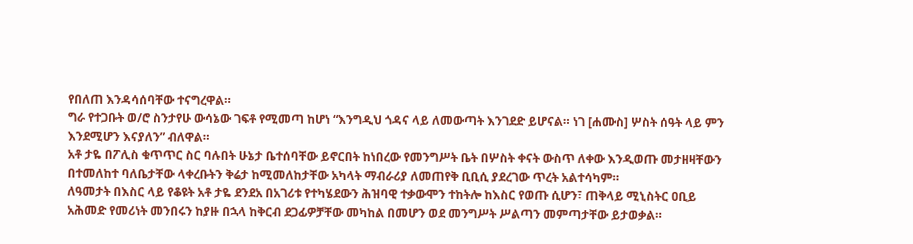የበለጠ እንዳሳሰባቸው ተናግረዋል።
ግራ የተጋቡት ወ/ሮ ስንታየሁ ውሳኔው ገፍቶ የሚመጣ ከሆነ “እንግዲህ ጎዳና ላይ ለመውጣት እንገደድ ይሆናል። ነገ [ሐሙስ] ሦስት ሰዓት ላይ ምን እንደሚሆን እናያለን” ብለዋል።
አቶ ታዬ በፖሊስ ቁጥጥር ስር ባሉበት ሁኔታ ቤተሰባቸው ይኖርበት ከነበረው የመንግሥት ቤት በሦስት ቀናት ውስጥ ለቀው እንዲወጡ መታዘዛቸውን በተመለከተ ባለቤታቸው ላቀረቡትን ቅሬታ ከሚመለከታቸው አካላት ማብራሪያ ለመጠየቅ ቢቢሲ ያደረገው ጥረት አልተሳካም።
ለዓመታት በእስር ላይ የቆዩት አቶ ታዬ ደንደአ በአገሪቱ የተካሄደውን ሕዝባዊ ተቃውሞን ተከትሎ ከእስር የወጡ ሲሆን፣ ጠቅላይ ሚኒስትር ዐቢይ አሕመድ የመሪነት መንበሩን ከያዙ በኋላ ከቅርብ ደጋፊዎቻቸው መካከል በመሆን ወደ መንግሥት ሥልጣን መምጣታቸው ይታወቃል።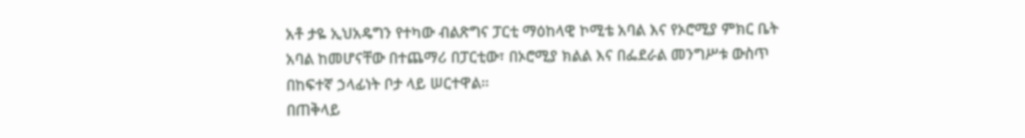አቶ ታዬ ኢህአዴግን የተካው ብልጽግና ፓርቲ ማዕከላዊ ኮሚቴ አባል እና የኦሮሚያ ምክር ቤት አባል ከመሆናቸው በተጨማሪ በፓርቲው፣ በኦሮሚያ ክልል እና በፌደራል መንግሥቱ ውስጥ በከፍተኛ ኃላፊነት ቦታ ላይ ሠርተዋል።
በጠቅላይ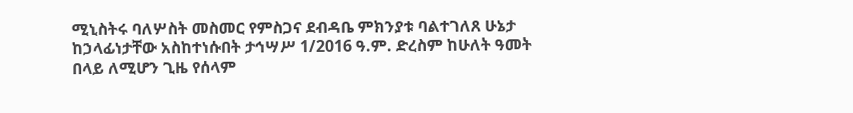ሚኒስትሩ ባለሦስት መስመር የምስጋና ደብዳቤ ምክንያቱ ባልተገለጸ ሁኔታ ከኃላፊነታቸው አስከተነሱበት ታኅሣሥ 1/2016 ዓ.ም. ድረስም ከሁለት ዓመት በላይ ለሚሆን ጊዜ የሰላም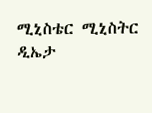ሚኒስቴር ሚኒስትር ዲኤታ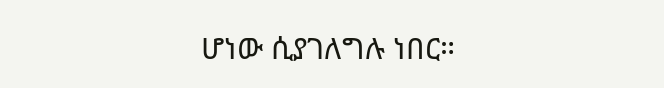ሆነው ሲያገለግሉ ነበር።